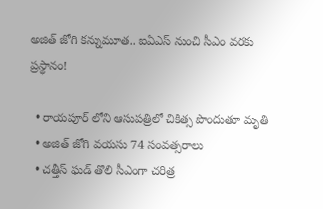అజిత్ జోగి కన్నుమూత.. ఐఏఎస్ నుంచి సీఎం వరకు ప్రస్థానం!

  • రాయపూర్ లోని ఆసుపత్రిలో చికిత్స పొందుతూ మృతి
  • అజిత్ జోగి వయసు 74 సంవత్సరాలు
  • చత్తీస్ ఘడ్ తొలి సీఎంగా చరిత్ర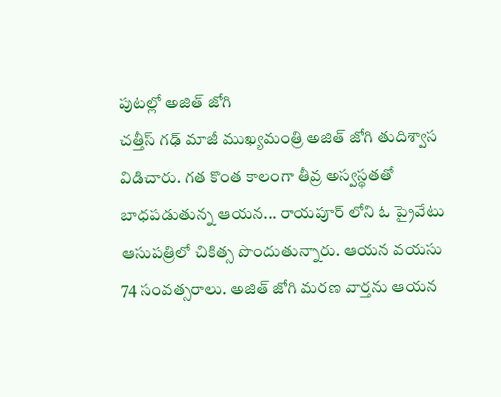పుటల్లో అజిత్ జోగి
చత్తీస్ గఢ్ మాజీ ముఖ్యమంత్రి అజిత్ జోగి తుదిశ్వాస విడిచారు. గత కొంత కాలంగా తీవ్ర అస్వస్థతతో బాధపడుతున్న ఆయన... రాయపూర్ లోని ఓ ప్రైవేటు ఆసుపత్రిలో చికిత్స పొందుతున్నారు. ఆయన వయసు 74 సంవత్సరాలు. అజిత్ జోగి మరణ వార్తను ఆయన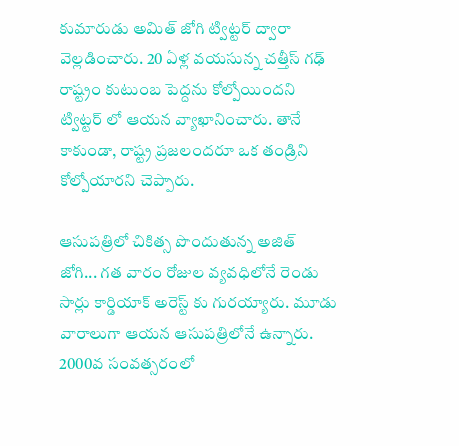కుమారుడు అమిత్ జోగి ట్విట్టర్ ద్వారా వెల్లడించారు. 20 ఏళ్ల వయసున్న చత్తీస్ గఢ్ రాష్ట్రం కుటుంబ పెద్దను కోల్పోయిందని ట్విట్టర్ లో ఆయన వ్యాఖానించారు. తానే కాకుండా, రాష్ట్ర ప్రజలందరూ ఒక తండ్రిని కోల్పోయారని చెప్పారు.

ఆసుపత్రిలో చికిత్స పొందుతున్న అజిత్ జోగి... గత వారం రోజుల వ్యవధిలోనే రెండు సార్లు కార్డియాక్ అరెస్ట్ కు గురయ్యారు. మూడు వారాలుగా ఆయన ఆసుపత్రిలోనే ఉన్నారు. 2000వ సంవత్సరంలో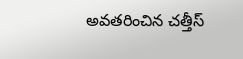అవతరించిన చత్తీస్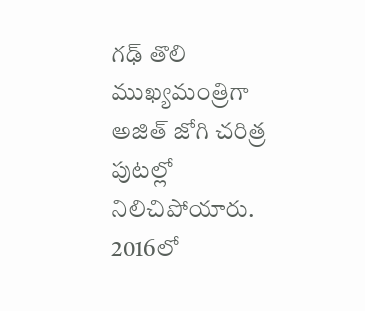గఢ్ తొలి ముఖ్యమంత్రిగా అజిత్ జోగి చరిత్ర పుటల్లో నిలిచిపోయారు. 2016లో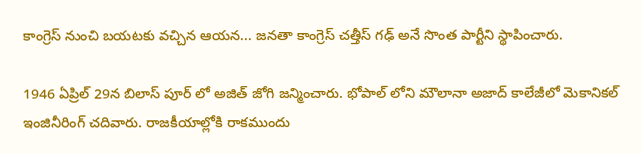కాంగ్రెస్ నుంచి బయటకు వచ్చిన ఆయన... జనతా కాంగ్రెస్ చత్తీస్ గఢ్ అనే సొంత పార్టీని స్థాపించారు.

1946 ఏప్రిల్ 29న బిలాస్ పూర్ లో అజిత్ జోగి జన్మించారు. భోపాల్ లోని మౌలానా అజాద్ కాలేజీలో మెకానికల్ ఇంజినీరింగ్ చదివారు. రాజకీయాల్లోకి రాకముందు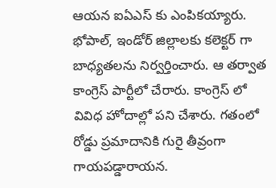ఆయన ఐఏఎస్ కు ఎంపికయ్యారు. భోపాల్, ఇండోర్ జిల్లాలకు కలెక్టర్ గా బాధ్యతలను నిర్వర్తించారు. ఆ తర్వాత కాంగ్రెస్ పార్టీలో చేరారు. కాంగ్రెస్ లో వివిధ హోదాల్లో పని చేశారు. గతంలో రోడ్డు ప్రమాదానికి గురై తీవ్రంగా గాయపడ్డారాయన.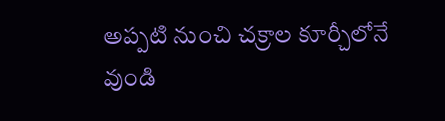అప్పటి నుంచి చక్రాల కూర్చీలోనే వుండి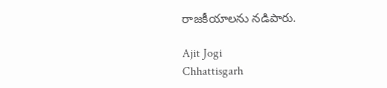రాజకీయాలను నడిపారు.

Ajit Jogi
Chhattisgarh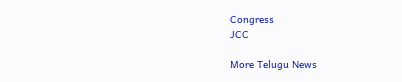Congress
JCC

More Telugu News